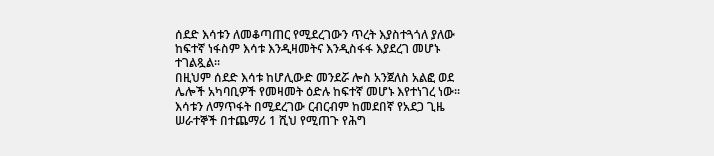ሰደድ እሳቱን ለመቆጣጠር የሚደረገውን ጥረት እያስተጓጎለ ያለው ከፍተኛ ነፋስም እሳቱ እንዲዛመትና እንዲስፋፋ እያደረገ መሆኑ ተገልጿል፡፡
በዚህም ሰደድ እሳቱ ከሆሊውድ መንደሯ ሎስ አንጀለስ አልፎ ወደ ሌሎች አካባቢዎች የመዛመት ዕድሉ ከፍተኛ መሆኑ እየተነገረ ነው፡፡
እሳቱን ለማጥፋት በሚደረገው ርብርብም ከመደበኛ የአደጋ ጊዜ ሠራተኞች በተጨማሪ 1 ሺህ የሚጠጉ የሕግ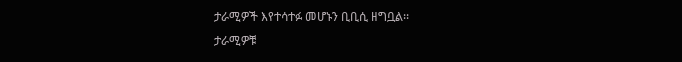ታራሚዎች እየተሳተፉ መሆኑን ቢቢሲ ዘግቧል፡፡
ታራሚዎቹ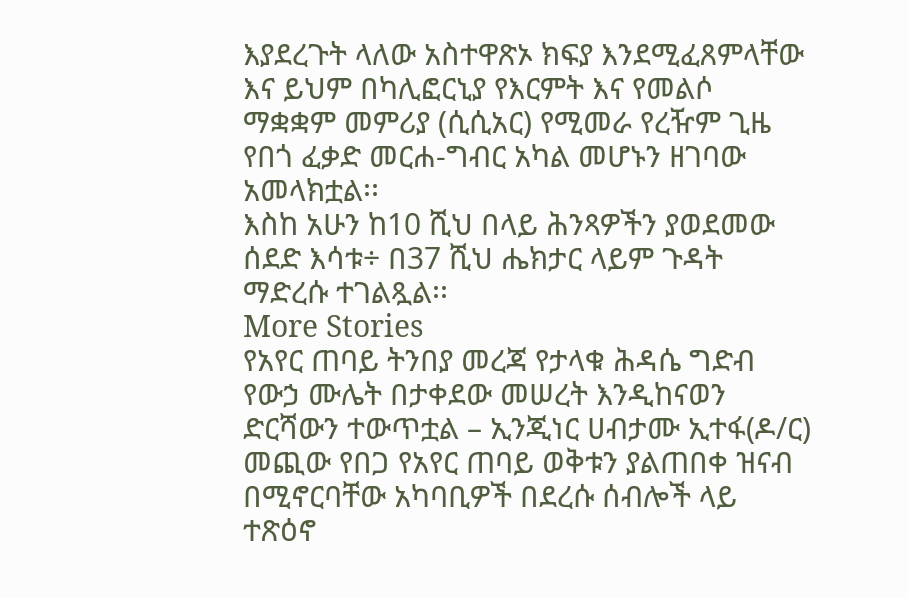እያደረጉት ላለው አስተዋጽኦ ክፍያ እንደሚፈጸምላቸው እና ይህም በካሊፎርኒያ የእርምት እና የመልሶ ማቋቋም መምሪያ (ሲሲአር) የሚመራ የረዥም ጊዜ የበጎ ፈቃድ መርሐ-ግብር አካል መሆኑን ዘገባው አመላክቷል፡፡
እስከ አሁን ከ10 ሺህ በላይ ሕንጻዎችን ያወደመው ሰደድ እሳቱ÷ በ37 ሺህ ሔክታር ላይም ጉዳት ማድረሱ ተገልጿል፡፡
More Stories
የአየር ጠባይ ትንበያ መረጃ የታላቁ ሕዳሴ ግድብ የውኃ ሙሌት በታቀደው መሠረት እንዲከናወን ድርሻውን ተውጥቷል – ኢንጂነር ሀብታሙ ኢተፋ(ዶ/ር)
መጪው የበጋ የአየር ጠባይ ወቅቱን ያልጠበቀ ዝናብ በሚኖርባቸው አካባቢዎች በደረሱ ሰብሎች ላይ ተጽዕኖ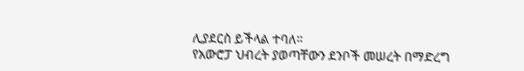ሊያደርስ ይችላል ተባለ።
የአውሮፓ ህብረት ያወጣቸውን ደንቦች መሠረት በማድረግ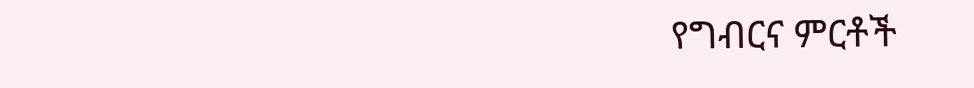የግብርና ምርቶች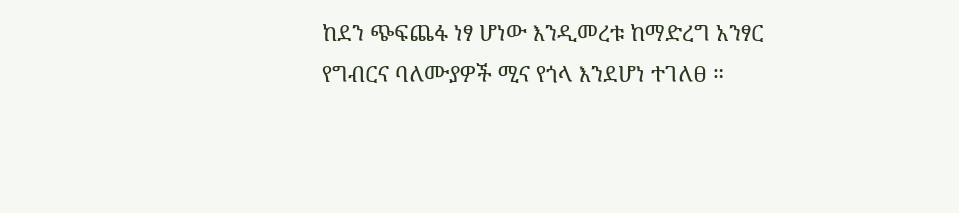ከደን ጭፍጨፋ ነፃ ሆነው እንዲመረቱ ከማድረግ አንፃር የግብርና ባለሙያዎች ሚና የጎላ እንደሆነ ተገለፀ ።